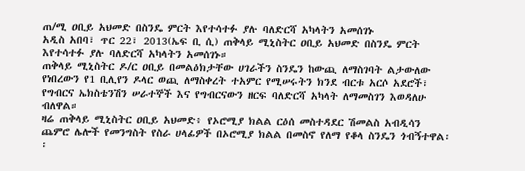ጠ/ሚ ዐቢይ አህመድ በስንዴ ምርት እየተሳተፉ ያሉ ባለድርሻ አካላትን አመሰገኑ
አዲስ አበባ፣ ጥር 22፣ 2013(ኤፍ ቢ ሲ) ጠቅላይ ሚኒስትር ዐቢይ አህመድ በስንዴ ምርት እየተሳተፉ ያሉ ባለድርሻ አካላትን አመሰገኑ።
ጠቅላይ ሚኒስትር ዶ/ር ዐቢይ በመልዕክታቸው ሀገራችን ስንዴን ከውጪ ለማስገባት ልታውለው የነበረውን የ1 ቢሊየን ዶላር ወጪ ለማስቀረት ተአምር የሚሠሩትን ክንደ ብርቱ አርሶ አደሮች፣ የግብርና ኤክስቴንሽን ሠራተኞች እና የግብርናውን ዘርፍ ባለድርሻ አካላት ለማመስገን እወዳለሁ ብለዋል።
ዛሬ ጠቅላይ ሚኒስትር ዐቢይ አህመድ፥ የኦሮሚያ ክልል ርዕሰ መስተዳደር ሽመልስ አብዲሳን ጨምሮ ሌሎች የመንግስት የስራ ሀላፊዎች በኦሮሚያ ክልል በመስኖ የለማ የቆላ ስንዴን ጎብኝተዋል፡፡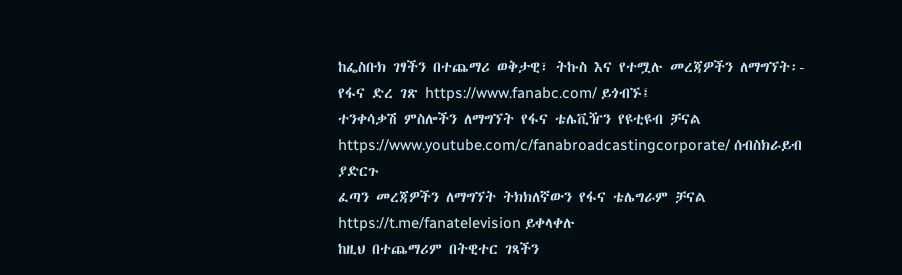ከፌስቡክ ገፃችን በተጨማሪ ወቅታዊ፣ ትኩስ እና የተሟሉ መረጃዎችን ለማግኘት፡-
የፋና ድረ ገጽ https://www.fanabc.com/ ይጎብኙ፤
ተንቀሳቃሽ ምስሎችን ለማግኘት የፋና ቴሌቪዥን የዩቲዩብ ቻናል https://www.youtube.com/c/fanabroadcastingcorporate/ ሰብስክራይብ ያድርጉ
ፈጣን መረጃዎችን ለማግኘት ትክክለኛውን የፋና ቴሌግራም ቻናል https://t.me/fanatelevision ይቀላቀሉ
ከዚህ በተጨማሪም በትዊተር ገጻችን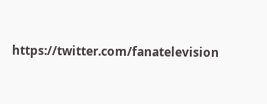https://twitter.com/fanatelevision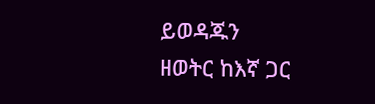ይወዳጁን
ዘወትር ከእኛ ጋር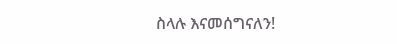ስላሉ እናመሰግናለን!